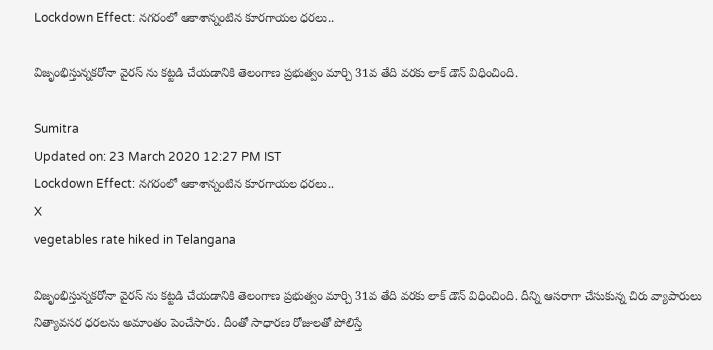Lockdown Effect: నగరంలో ఆకాశాన్నంటిన కూరగాయల ధరలు..

విజృంభిస్తున్నకరోనా వైరస్ ను కట్టడి చేయడానికి తెలంగాణ ప్రభుత్వం మార్చి 31వ తేది వరకు లాక్‌ డౌన్ విధించింది.

Sumitra
Updated on: 23 March 2020 12:27 PM IST
Lockdown Effect: నగరంలో ఆకాశాన్నంటిన కూరగాయల ధరలు..
X
vegetables rate hiked in Telangana

విజృంభిస్తున్నకరోనా వైరస్ ను కట్టడి చేయడానికి తెలంగాణ ప్రభుత్వం మార్చి 31వ తేది వరకు లాక్‌ డౌన్ విధించింది. దీన్ని ఆసరాగా చేసుకున్న చిరు వ్యాపారులు నిత్యావసర ధరలను అమాంతం పెంచేసారు. దీంతో సాధారణ రోజులతో పోలిస్తే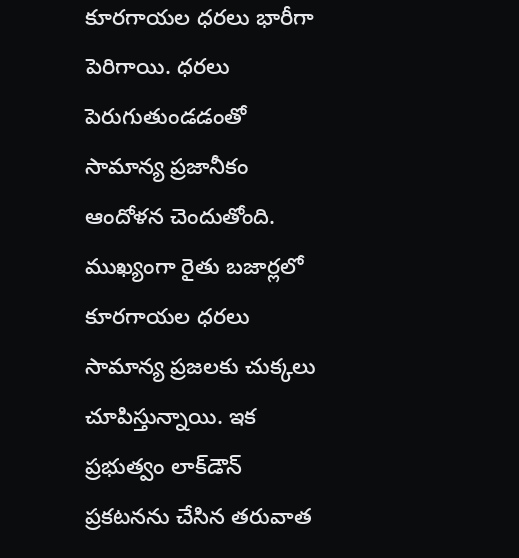కూరగాయల ధరలు భారీగా పెరిగాయి. ధరలు పెరుగుతుండడంతో సామాన్య ప్రజానీకం ఆందోళన చెందుతోంది. ముఖ్యంగా రైతు బజార్లలో కూరగాయల ధరలు సామాన్య ప్రజలకు చుక్కలు చూపిస్తున్నాయి. ఇక ప్రభుత్వం లాక్‌డౌన్ ప్రకటనను చేసిన తరువాత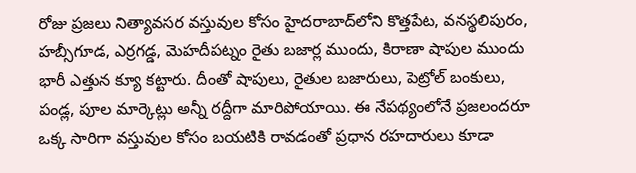రోజు ప్రజలు నిత్యావసర వస్తువుల కోసం హైదరాబాద్‌లోని కొత్తపేట, వనస్థలిపురం, హబ్సీగూడ, ఎర్రగడ్డ, మెహదీపట్నం రైతు బజార్ల ముందు, కిరాణా షాపుల ముందు భారీ ఎత్తున క్యూ కట్టారు. దీంతో షాపులు, రైతుల బజారులు, పెట్రోల్‌ బంకులు, పండ్ల, పూల మార్కెట్లు అన్నీ రద్దీగా మారిపోయాయి. ఈ నేపథ్యంలోనే ప్రజలందరూ ఒక్క సారిగా వస్తువుల కోసం బయటికి రావడంతో ప్రధాన రహదారులు కూడా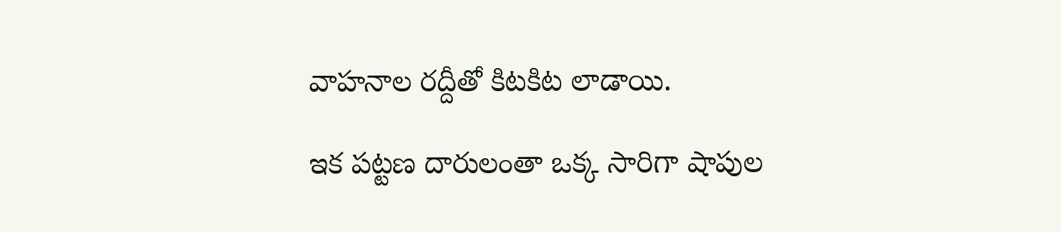వాహనాల రద్దీతో కిటకిట లాడాయి.

ఇక పట్టణ దారులంతా ఒక్క సారిగా షాపుల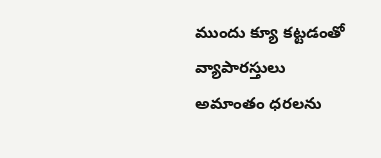ముందు క్యూ కట్టడంతో వ్యాపారస్తులు అమాంతం ధరలను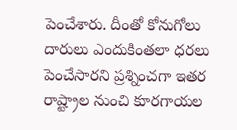పెంచేశారు. దీంతో కోనుగోలు దారులు ఎందుకింతలా ధరలు పెంచేసారని ప్రశ్నించగా ఇతర రాష్ట్రాల నుంచి కూరగాయల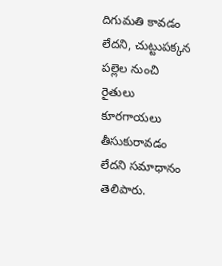దిగుమతి కావడం లేదని, చుట్టుపక్కన పల్లెల నుంచి రైతులు కూరగాయలు తీసుకురావడం లేదని సమాధానం తెలిపారు.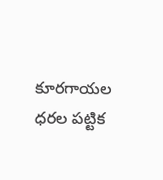కూరగాయల ధరల పట్టిక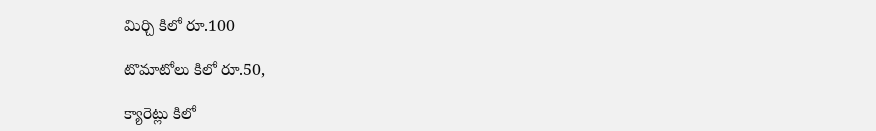మిర్చి కిలో రూ.100

టొమాటోలు కిలో రూ.50,

క్యారెట్లు కిలో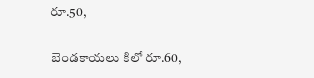రూ.50,

బెండకాయలు కిలో రూ.60,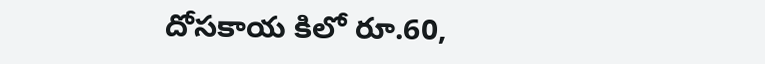దోసకాయ కిలో రూ.60,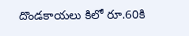దొండకాయలు కిలో రూ.60కి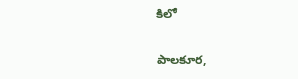కిలో

పాలకూర,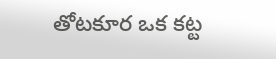తోటకూర ఒక కట్ట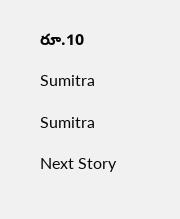రూ.10

Sumitra

Sumitra

Next Story